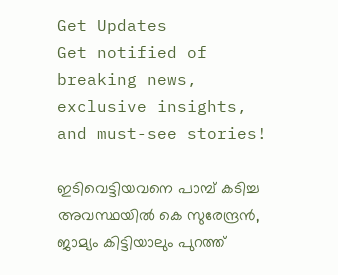Get Updates
Get notified of breaking news, exclusive insights, and must-see stories!

ഇടിവെട്ടിയവനെ പാമ്പ് കടിച്ച അവസ്ഥയിൽ കെ സുരേന്ദ്രൻ, ജാമ്യം കിട്ടിയാലും പുറത്ത്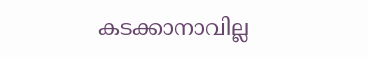കടക്കാനാവില്ല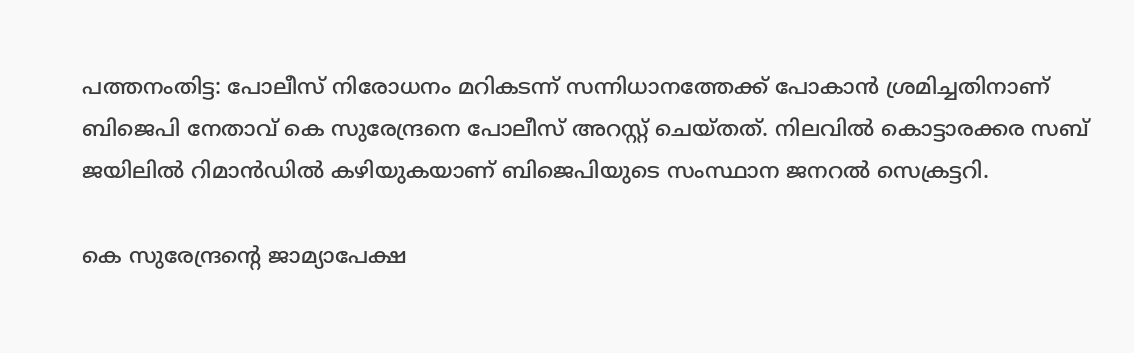പത്തനംതിട്ട: പോലീസ് നിരോധനം മറികടന്ന് സന്നിധാനത്തേക്ക് പോകാന്‍ ശ്രമിച്ചതിനാണ് ബിജെപി നേതാവ് കെ സുരേന്ദ്രനെ പോലീസ് അറസ്റ്റ് ചെയ്തത്. നിലവില്‍ കൊട്ടാരക്കര സബ് ജയിലില്‍ റിമാന്‍ഡില്‍ കഴിയുകയാണ് ബിജെപിയുടെ സംസ്ഥാന ജനറല്‍ സെക്രട്ടറി.

കെ സുരേന്ദ്രന്റെ ജാമ്യാപേക്ഷ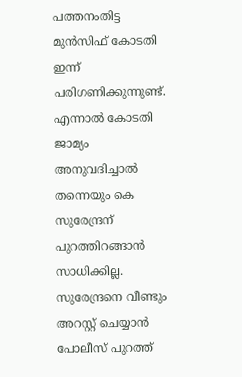പത്തനംതിട്ട മുന്‍സിഫ് കോടതി ഇന്ന് പരിഗണിക്കുന്നുണ്ട്. എന്നാല്‍ കോടതി ജാമ്യം അനുവദിച്ചാല്‍ തന്നെയും കെ സുരേന്ദ്രന് പുറത്തിറങ്ങാന്‍ സാധിക്കില്ല. സുരേന്ദ്രനെ വീണ്ടും അറസ്റ്റ് ചെയ്യാന്‍ പോലീസ് പുറത്ത്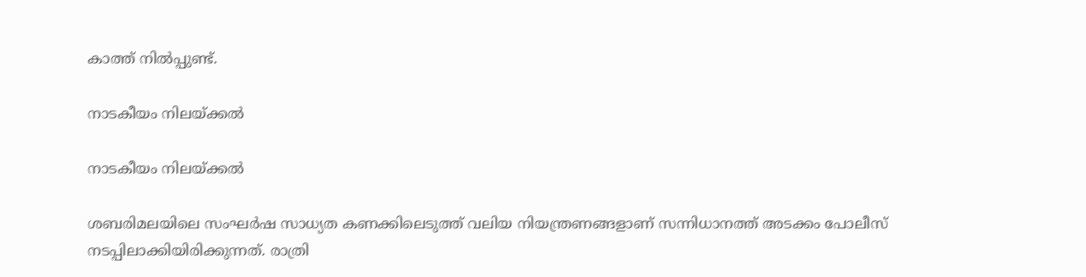കാത്ത് നില്‍പ്പുണ്ട്.

നാടകീയം നിലയ്ക്കൽ

നാടകീയം നിലയ്ക്കൽ

ശബരിമലയിലെ സംഘര്‍ഷ സാധ്യത കണക്കിലെടുത്ത് വലിയ നിയന്ത്രണങ്ങളാണ് സന്നിധാനത്ത് അടക്കം പോലീസ് നടപ്പിലാക്കിയിരിക്കുന്നത്. രാത്രി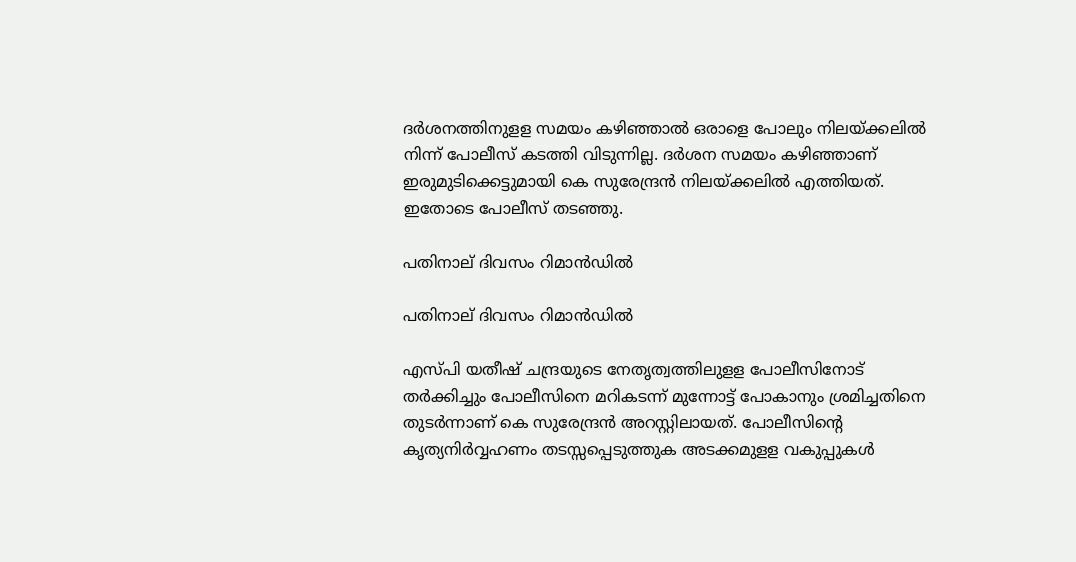ദര്‍ശനത്തിനുളള സമയം കഴിഞ്ഞാല്‍ ഒരാളെ പോലും നിലയ്ക്കലില്‍ നിന്ന് പോലീസ് കടത്തി വിടുന്നില്ല. ദര്‍ശന സമയം കഴിഞ്ഞാണ് ഇരുമുടിക്കെട്ടുമായി കെ സുരേന്ദ്രന്‍ നിലയ്ക്കലില്‍ എത്തിയത്. ഇതോടെ പോലീസ് തടഞ്ഞു.

പതിനാല് ദിവസം റിമാൻഡിൽ

പതിനാല് ദിവസം റിമാൻഡിൽ

എസ്പി യതീഷ് ചന്ദ്രയുടെ നേതൃത്വത്തിലുളള പോലീസിനോട് തര്‍ക്കിച്ചും പോലീസിനെ മറികടന്ന് മുന്നോട്ട് പോകാനും ശ്രമിച്ചതിനെ തുടര്‍ന്നാണ് കെ സുരേന്ദ്രന്‍ അറസ്റ്റിലായത്. പോലീസിന്റെ കൃത്യനിര്‍വ്വഹണം തടസ്സപ്പെടുത്തുക അടക്കമുളള വകുപ്പുകള്‍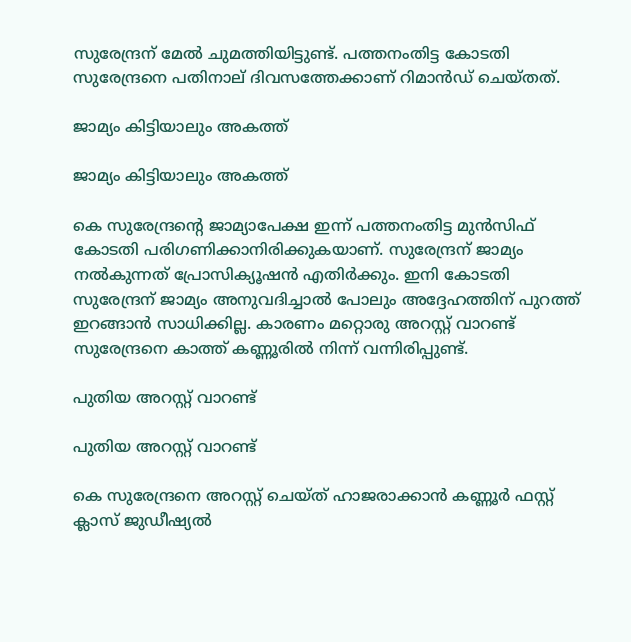സുരേന്ദ്രന് മേല്‍ ചുമത്തിയിട്ടുണ്ട്. പത്തനംതിട്ട കോടതി സുരേന്ദ്രനെ പതിനാല് ദിവസത്തേക്കാണ് റിമാന്‍ഡ് ചെയ്തത്.

ജാമ്യം കിട്ടിയാലും അകത്ത്

ജാമ്യം കിട്ടിയാലും അകത്ത്

കെ സുരേന്ദ്രന്റെ ജാമ്യാപേക്ഷ ഇന്ന് പത്തനംതിട്ട മുന്‍സിഫ് കോടതി പരിഗണിക്കാനിരിക്കുകയാണ്. സുരേന്ദ്രന് ജാമ്യം നല്‍കുന്നത് പ്രോസിക്യൂഷന്‍ എതിര്‍ക്കും. ഇനി കോടതി സുരേന്ദ്രന് ജാമ്യം അനുവദിച്ചാല്‍ പോലും അദ്ദേഹത്തിന് പുറത്ത് ഇറങ്ങാന്‍ സാധിക്കില്ല. കാരണം മറ്റൊരു അറസ്റ്റ് വാറണ്ട് സുരേന്ദ്രനെ കാത്ത് കണ്ണൂരില്‍ നിന്ന് വന്നിരിപ്പുണ്ട്.

പുതിയ അറസ്റ്റ് വാറണ്ട്

പുതിയ അറസ്റ്റ് വാറണ്ട്

കെ സുരേന്ദ്രനെ അറസ്റ്റ് ചെയ്ത് ഹാജരാക്കാന്‍ കണ്ണൂര്‍ ഫസ്റ്റ് ക്ലാസ് ജുഡീഷ്യല്‍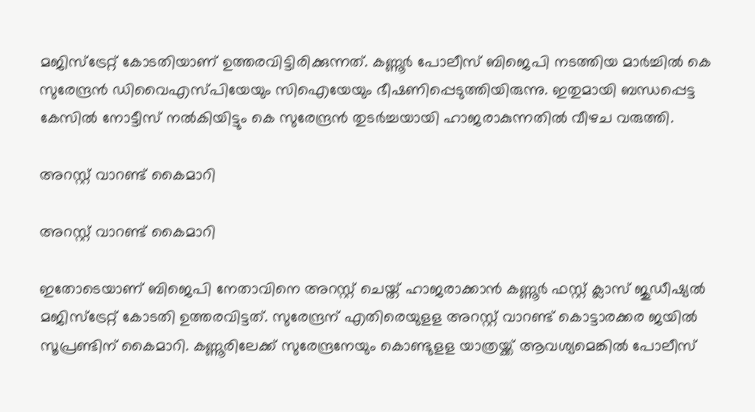മജിസ്‌ട്രേറ്റ് കോടതിയാണ് ഉത്തരവിട്ടിരിക്കുന്നത്. കണ്ണൂര്‍ പോലീസ് ബിജെപി നടത്തിയ മാര്‍ച്ചില്‍ കെ സുരേന്ദ്രന്‍ ഡിവൈഎസ്പിയേയും സിഐയേയും ഭീഷണിപ്പെടുത്തിയിരുന്നു. ഇതുമായി ബന്ധപ്പെട്ട കേസില്‍ നോട്ടീസ് നല്‍കിയിട്ടും കെ സുരേന്ദ്രന്‍ തുടര്‍ച്ചയായി ഹാജരാകുന്നതില്‍ വീഴച വരുത്തി.

അറസ്റ്റ് വാറണ്ട് കൈമാറി

അറസ്റ്റ് വാറണ്ട് കൈമാറി

ഇതോടെയാണ് ബിജെപി നേതാവിനെ അറസ്റ്റ് ചെയ്ത് ഹാജരാക്കാന്‍ കണ്ണൂര്‍ ഫസ്റ്റ് ക്ലാസ് ജുഡീഷ്യല്‍ മജിസ്‌ട്രേറ്റ് കോടതി ഉത്തരവിട്ടത്. സുരേന്ദ്രന് എതിരെയുളള അറസ്റ്റ് വാറണ്ട് കൊട്ടാരക്കര ജയില്‍ സൂപ്രണ്ടിന് കൈമാറി. കണ്ണൂരിലേക്ക് സുരേന്ദ്രനേയും കൊണ്ടുളള യാത്രയ്ക്ക് ആവശ്യമെങ്കില്‍ പോലീസ്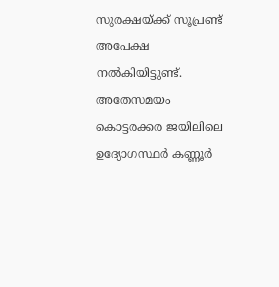സുരക്ഷയ്ക്ക് സൂപ്രണ്ട് അപേക്ഷ നല്‍കിയിട്ടുണ്ട്. അതേസമയം കൊട്ടരക്കര ജയിലിലെ ഉദ്യോഗസ്ഥര്‍ കണ്ണൂര്‍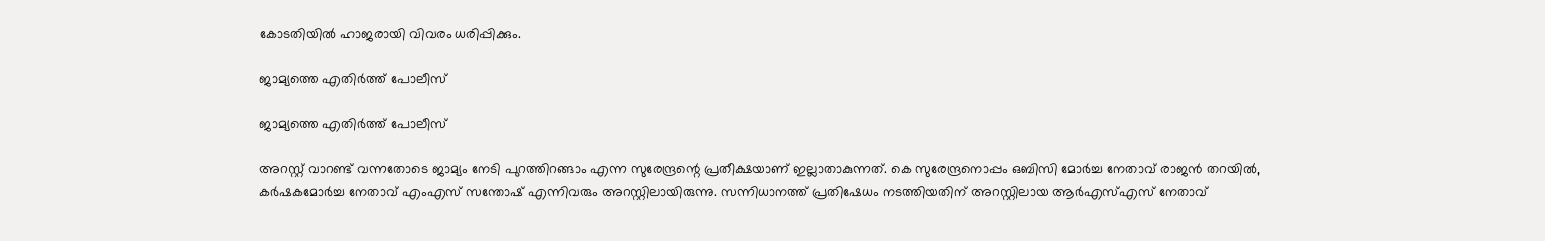കോടതിയില്‍ ഹാജരായി വിവരം ധരിപ്പിക്കും.

ജാമ്യത്തെ എതിർത്ത് പോലീസ്

ജാമ്യത്തെ എതിർത്ത് പോലീസ്

അറസ്റ്റ് വാറണ്ട് വന്നതോടെ ജാമ്യം നേടി പുറത്തിറങ്ങാം എന്ന സുരേന്ദ്രന്റെ പ്രതീക്ഷയാണ് ഇല്ലാതാകുന്നത്. കെ സുരേന്ദ്രനൊപ്പം ഒബിസി മോര്‍ച്ച നേതാവ് രാജന്‍ തറയില്‍, കര്‍ഷകമോര്‍ച്ച നേതാവ് എംഎസ് സന്തോഷ് എന്നിവരും അറസ്റ്റിലായിരുന്നു. സന്നിധാനത്ത് പ്രതിഷേധം നടത്തിയതിന് അറസ്റ്റിലായ ആര്‍എസ്എസ് നേതാവ്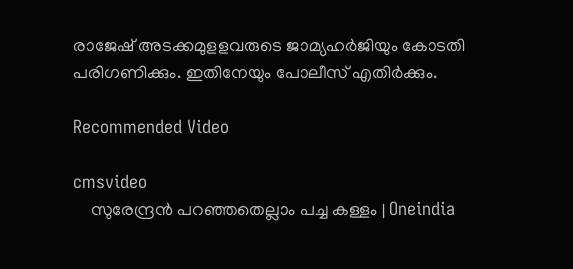രാജേഷ് അടക്കമുളളവരുടെ ജാമ്യഹര്‍ജിയും കോടതി പരിഗണിക്കും. ഇതിനേയും പോലീസ് എതിര്‍ക്കും.

Recommended Video

cmsvideo
    സുരേന്ദ്രൻ പറഞ്ഞതെല്ലാം പച്ച കള്ളം | Oneindia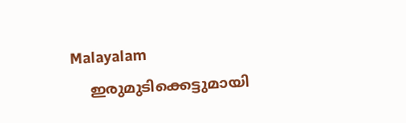Malayalam
    ഇരുമുടിക്കെട്ടുമായി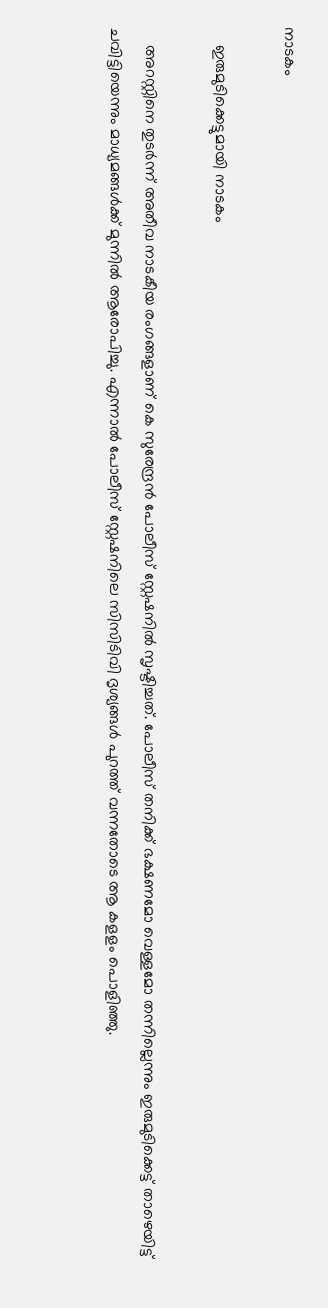നാടകം

    ഇരുമുടിക്കെട്ടുമായി നാടകം

    അറസ്റ്റിനെ തുടർന്ന് അതീവ നാടകീയ രംഗങ്ങളാണ് കെ സുരേന്ദ്രൻ പോലീസ് സ്റ്റേഷനിൽ സൃഷ്ടിച്ചത്. പോലീസ് തനിക്ക് ഭക്ഷണമോ വെള്ളമോ തന്നില്ലെന്നും ഇരുമുടിക്കെട്ട് താഴെയിട്ട് ചവിട്ടിയെന്നും മാധ്യമങ്ങൾക്ക് മുന്നിൽ ആരോപിച്ചു. എന്നാൽ പോലീസ് സ്റ്റേഷനിലെ സിസിടിവി ദൃശ്യങ്ങൾ പുറത്ത് വന്നതോടെ ആ കളളം പൊളിഞ്ഞു.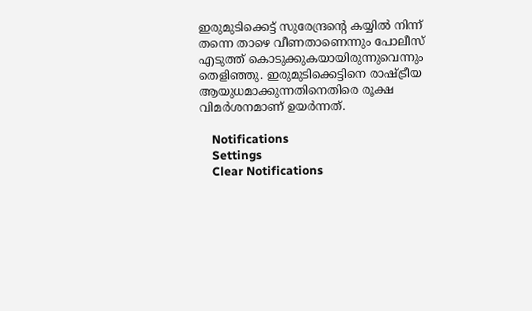ഇരുമുടിക്കെട്ട് സുരേന്ദ്രന്റെ കയ്യിൽ നിന്ന് തന്നെ താഴെ വീണതാണെന്നും പോലീസ് എടുത്ത് കൊടുക്കുകയായിരുന്നുവെന്നും തെളിഞ്ഞു. ഇരുമുടിക്കെട്ടിനെ രാഷ്ട്രീയ ആയുധമാക്കുന്നതിനെതിരെ രൂക്ഷ വിമർശനമാണ് ഉയർന്നത്.

    Notifications
    Settings
    Clear Notifications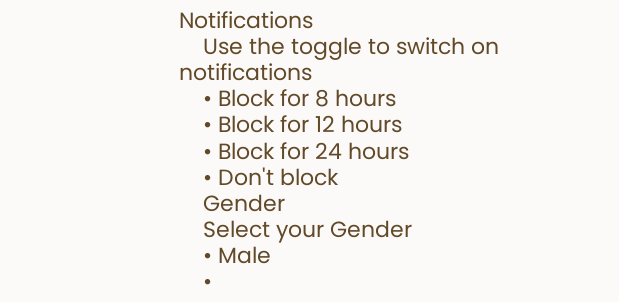Notifications
    Use the toggle to switch on notifications
    • Block for 8 hours
    • Block for 12 hours
    • Block for 24 hours
    • Don't block
    Gender
    Select your Gender
    • Male
    •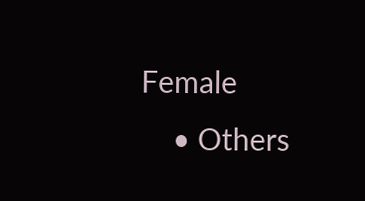Female
    • Others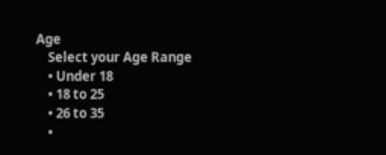Age
    Select your Age Range
    • Under 18
    • 18 to 25
    • 26 to 35
    •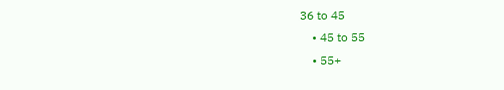36 to 45
    • 45 to 55
    • 55+